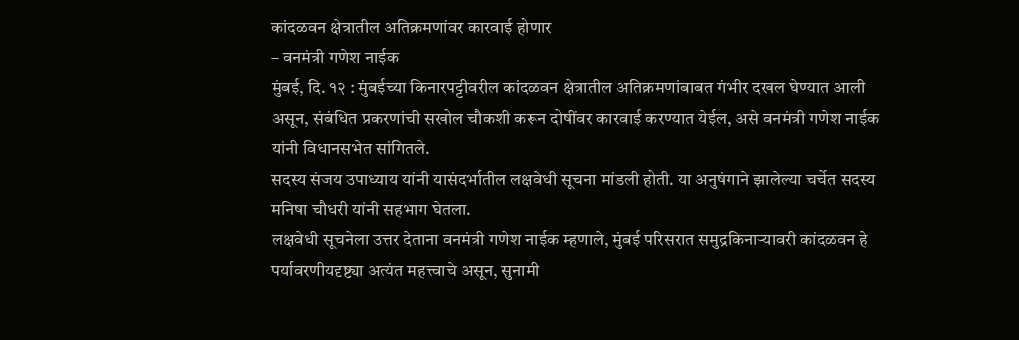कांदळवन क्षेत्रातील अतिक्रमणांवर कारवाई होणार
– वनमंत्री गणेश नाईक
मुंबई, दि. १२ : मुंबईच्या किनारपट्टीवरील कांदळवन क्षेत्रातील अतिक्रमणांबाबत गंभीर दखल घेण्यात आली असून, संबंधित प्रकरणांची सखोल चौकशी करून दोषींवर कारवाई करण्यात येईल, असे वनमंत्री गणेश नाईक यांनी विधानसभेत सांगितले.
सदस्य संजय उपाध्याय यांनी यासंदर्भातील लक्षवेधी सूचना मांडली होती. या अनुषंगाने झालेल्या चर्चेत सदस्य मनिषा चौधरी यांनी सहभाग घेतला.
लक्षवेधी सूचनेला उत्तर देताना वनमंत्री गणेश नाईक म्हणाले, मुंबई परिसरात समुद्रकिनाऱ्यावरी कांदळवन हे पर्यावरणीयदृष्ट्या अत्यंत महत्त्वाचे असून, सुनामी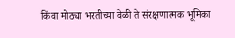किंवा मोठ्या भरतीच्या वेळी ते संरक्षणात्मक भूमिका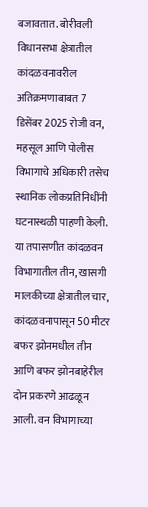बजावतात. बोरीवली विधानसभा क्षेत्रातील कांदळवनावरील अतिक्रमणाबाबत 7 डिसेंबर 2025 रोजी वन, महसूल आणि पोलीस विभागाचे अधिकारी तसेच स्थानिक लोकप्रतिनिधींनी घटनास्थळी पाहणी केली. या तपासणीत कांदळवन विभागातील तीन, खासगी मालकीच्या क्षेत्रातील चार, कांदळवनापासून 50 मीटर बफर झोनमधील तीन आणि बफर झोनबाहेरील दोन प्रकरणे आढळून आली. वन विभागाच्या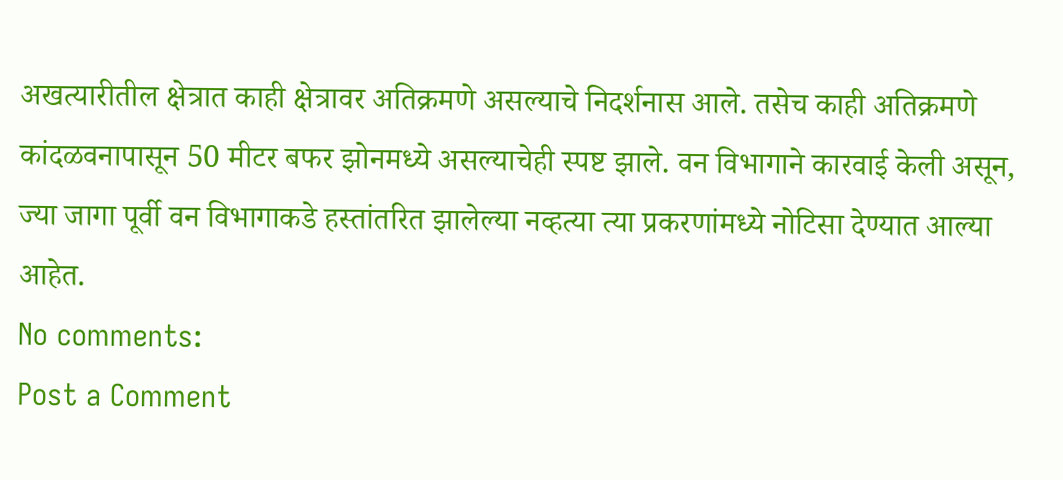अखत्यारीतील क्षेत्रात काही क्षेत्रावर अतिक्रमणे असल्याचे निदर्शनास आले. तसेच काही अतिक्रमणे कांदळवनापासून 50 मीटर बफर झोनमध्ये असल्याचेही स्पष्ट झाले. वन विभागाने कारवाई केली असून, ज्या जागा पूर्वी वन विभागाकडे हस्तांतरित झालेल्या नव्हत्या त्या प्रकरणांमध्ये नोटिसा देण्यात आल्या आहेत.
No comments:
Post a Comment